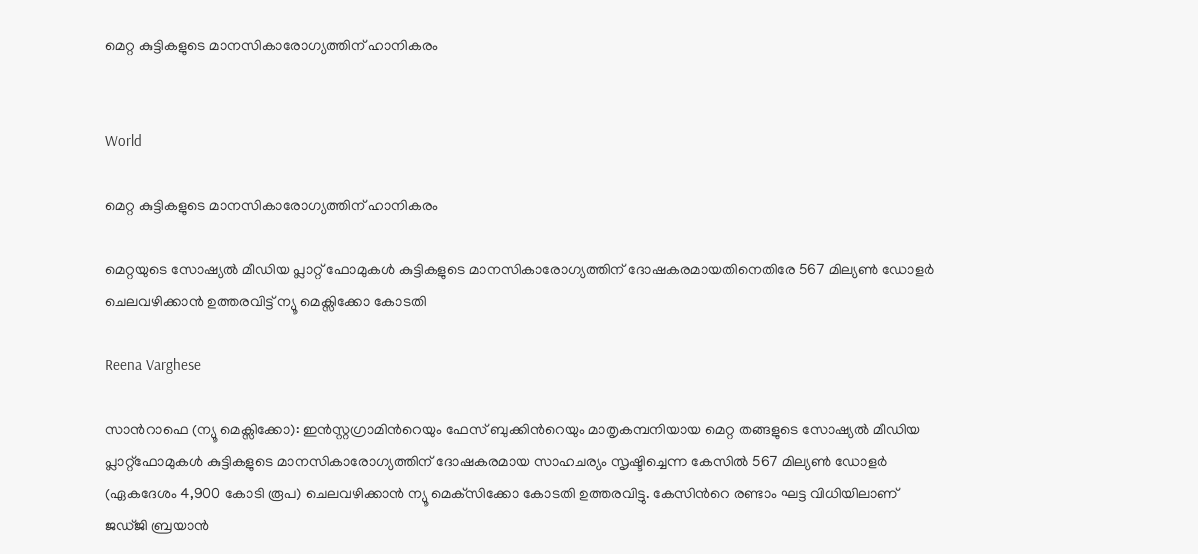മെറ്റ കുട്ടികളുടെ മാനസികാരോഗ്യത്തിന് ഹാനികരം


World

മെറ്റ കുട്ടികളുടെ മാനസികാരോഗ്യത്തിന് ഹാനികരം

മെറ്റയുടെ സോഷ്യൽ മീഡിയ പ്ലാറ്റ് ഫോമുകൾ കുട്ടികളുടെ മാനസികാരോഗ്യത്തിന് ദോഷകരമായതിനെതിരേ 567 മില്യൺ ഡോളർ ചെലവഴിക്കാൻ ഉത്തരവിട്ട് ന്യൂ മെക്സിക്കോ കോടതി

Reena Varghese

സാന്‍റാഫെ (ന്യൂ മെക്സിക്കോ): ഇൻസ്റ്റഗ്രാമിന്‍റെയും ഫേസ് ബുക്കിന്‍റെയും മാതൃകമ്പനിയായ മെറ്റ തങ്ങളുടെ സോഷ്യൽ മീഡിയ പ്ലാറ്റ്ഫോമുകൾ കുട്ടികളുടെ മാനസികാരോഗ്യത്തിന് ദോഷകരമായ സാഹചര്യം സൃഷ്ടിച്ചെന്ന കേസിൽ 567 മില്യൺ ഡോളർ (ഏകദേശം 4,900 കോടി രൂപ) ചെലവഴിക്കാന്‍ ന്യൂ മെക്‌സിക്കോ കോടതി ഉത്തരവിട്ടു. കേസിന്‍റെ രണ്ടാം ഘട്ട വിധിയിലാണ് ജഡ്ജി ബ്രയാൻ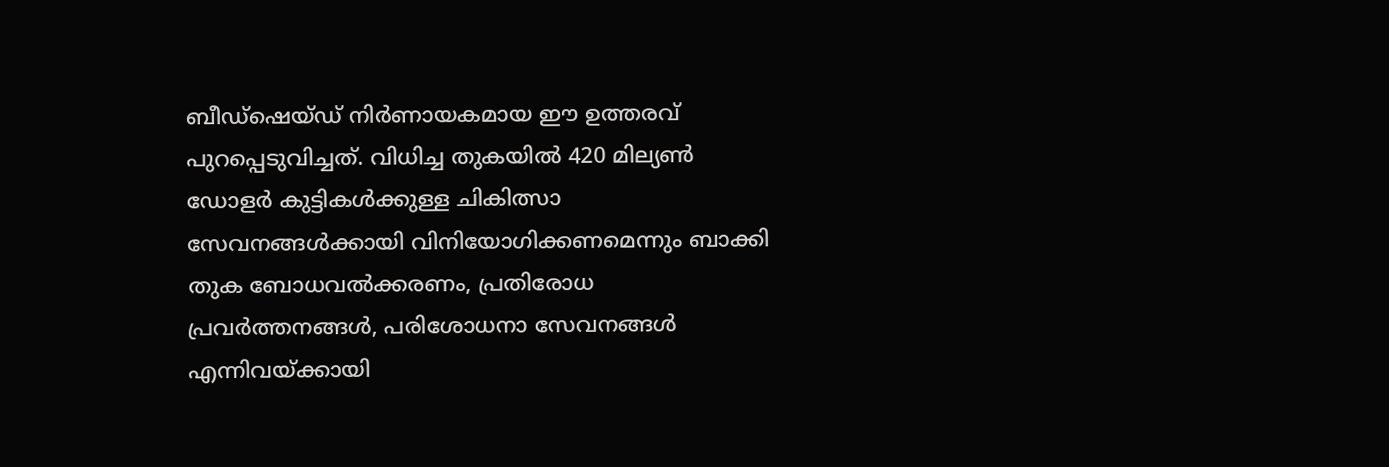ബീഡ്ഷെയ്ഡ് നിർണായകമായ ഈ ഉത്തരവ് പുറപ്പെടുവിച്ചത്. വിധിച്ച തുകയിൽ 420 മില്യൺ ഡോളർ കുട്ടികൾക്കുള്ള ചികിത്സാ സേവനങ്ങൾക്കായി വിനിയോഗിക്കണമെന്നും ബാക്കി തുക ബോധവല്‍ക്കരണം, പ്രതിരോധ പ്രവര്‍ത്തനങ്ങള്‍, പരിശോധനാ സേവനങ്ങള്‍ എന്നിവയ്ക്കായി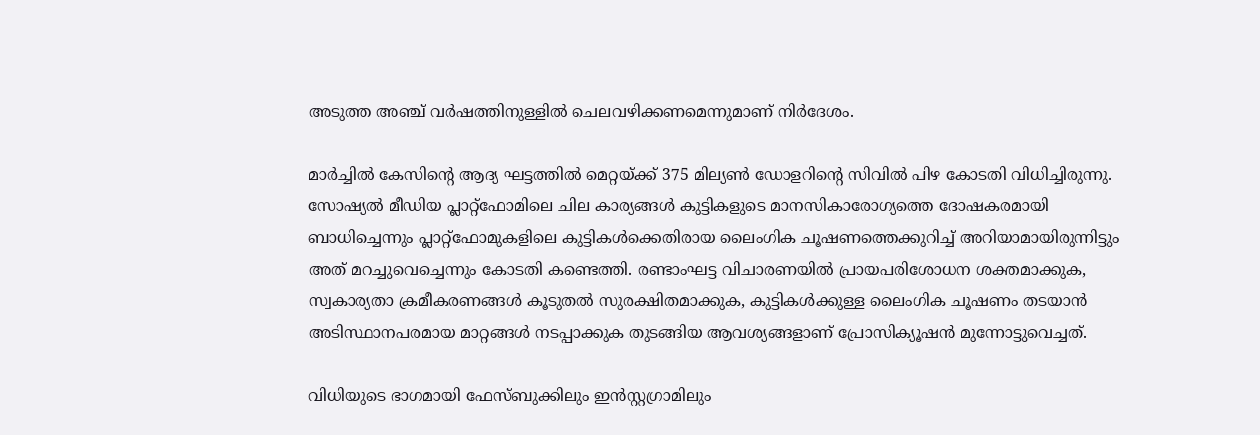അടുത്ത അഞ്ച് വര്‍ഷത്തിനുള്ളില്‍ ചെലവഴിക്കണമെന്നുമാണ് നിര്‍ദേശം.

മാര്‍ച്ചില്‍ കേസിന്‍റെ ആദ്യ ഘട്ടത്തിൽ മെറ്റയ്ക്ക് 375 മില്യണ്‍ ഡോളറിന്‍റെ സിവില്‍ പിഴ കോടതി വിധിച്ചിരുന്നു. സോഷ്യല്‍ മീഡിയ പ്ലാറ്റ്ഫോമിലെ ചില കാര്യങ്ങള്‍ കുട്ടികളുടെ മാനസികാരോഗ്യത്തെ ദോഷകരമായി ബാധിച്ചെന്നും പ്ലാറ്റ്‌ഫോമുകളിലെ കുട്ടികള്‍ക്കെതിരായ ലൈംഗിക ചൂഷണത്തെക്കുറിച്ച് അറിയാമായിരുന്നിട്ടും അത് മറച്ചുവെച്ചെന്നും കോടതി കണ്ടെത്തി. രണ്ടാംഘട്ട വിചാരണയില്‍ പ്രായപരിശോധന ശക്തമാക്കുക, സ്വകാര്യതാ ക്രമീകരണങ്ങള്‍ കൂടുതല്‍ സുരക്ഷിതമാക്കുക, കുട്ടികള്‍ക്കുള്ള ലൈംഗിക ചൂഷണം തടയാന്‍ അടിസ്ഥാനപരമായ മാറ്റങ്ങള്‍ നടപ്പാക്കുക തുടങ്ങിയ ആവശ്യങ്ങളാണ് പ്രോസിക്യൂഷന്‍ മുന്നോട്ടുവെച്ചത്.

വിധിയുടെ ഭാഗമായി ഫേസ്ബുക്കിലും ഇന്‍സ്റ്റഗ്രാമിലും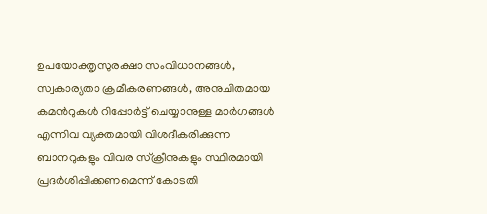ഉപയോക്തൃസുരക്ഷാ സംവിധാനങ്ങള്‍, സ്വകാര്യതാ ക്രമീകരണങ്ങള്‍, അനുചിതമായ കമന്‍റുകള്‍ റിപ്പോര്‍ട്ട് ചെയ്യാനുള്ള മാര്‍ഗങ്ങള്‍ എന്നിവ വ്യക്തമായി വിശദീകരിക്കുന്ന ബാനറുകളും വിവര സ്‌ക്രീനുകളും സ്ഥിരമായി പ്രദര്‍ശിപ്പിക്കണമെന്ന് കോടതി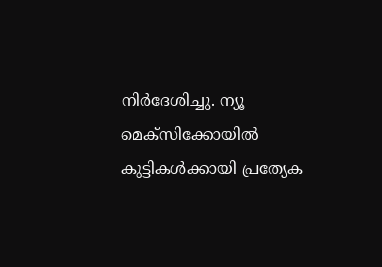നിര്‍ദേശിച്ചു. ന്യൂ മെക്‌സിക്കോയില്‍ കുട്ടികള്‍ക്കായി പ്രത്യേക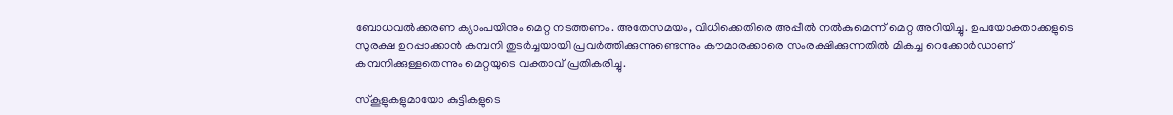ബോധവല്‍ക്കരണ ക്യാംപയിനും മെറ്റ നടത്തണം. അതേസമയം, വിധിക്കെതിരെ അപ്പീല്‍ നല്‍കുമെന്ന് മെറ്റ അറിയിച്ചു. ഉപയോക്താക്കളുടെ സുരക്ഷ ഉറപ്പാക്കാന്‍ കമ്പനി തുടര്‍ച്ചയായി പ്രവര്‍ത്തിക്കുന്നുണ്ടെന്നും കൗമാരക്കാരെ സംരക്ഷിക്കുന്നതില്‍ മികച്ച റെക്കോര്‍ഡാണ് കമ്പനിക്കുള്ളതെന്നും മെറ്റയുടെ വക്താവ് പ്രതികരിച്ചു.

സ്‌കൂളുകളുമായോ കുട്ടികളുടെ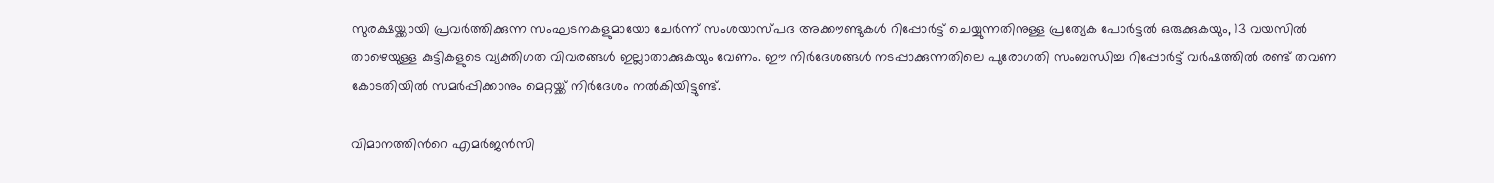സുരക്ഷയ്ക്കായി പ്രവര്‍ത്തിക്കുന്ന സംഘടനകളുമായോ ചേര്‍ന്ന് സംശയാസ്പദ അക്കൗണ്ടുകള്‍ റിപ്പോര്‍ട്ട് ചെയ്യുന്നതിനുള്ള പ്രത്യേക പോര്‍ട്ടല്‍ ഒരുക്കുകയും, 13 വയസില്‍ താഴെയുള്ള കുട്ടികളുടെ വ്യക്തിഗത വിവരങ്ങള്‍ ഇല്ലാതാക്കുകയും വേണം. ഈ നിര്‍ദേശങ്ങള്‍ നടപ്പാക്കുന്നതിലെ പുരോഗതി സംബന്ധിച്ച റിപ്പോര്‍ട്ട് വര്‍ഷത്തില്‍ രണ്ട് തവണ കോടതിയില്‍ സമര്‍പ്പിക്കാനും മെറ്റയ്ക്ക് നിര്‍ദേശം നല്‍കിയിട്ടുണ്ട്.

വിമാനത്തിന്‍റെ എമർജൻസി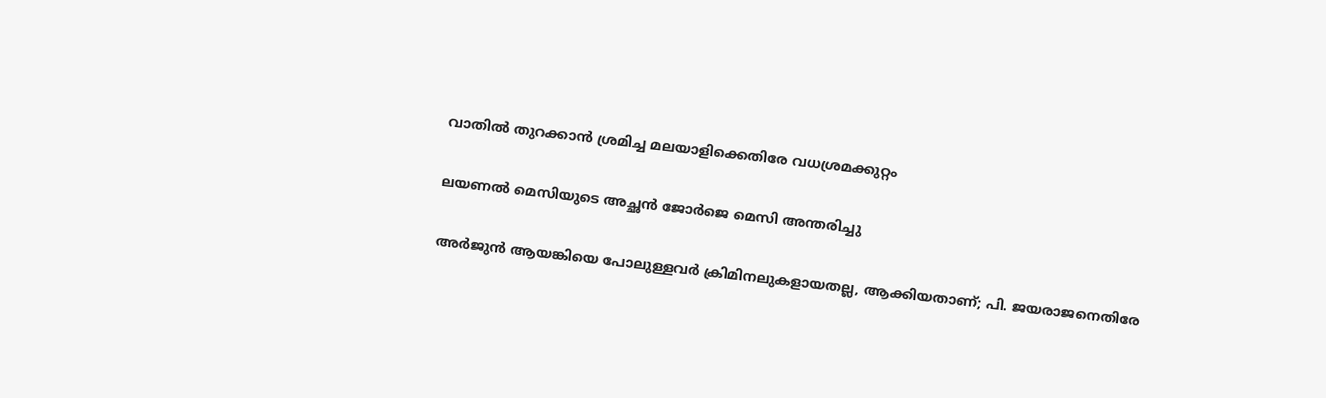വാതിൽ തുറക്കാൻ ശ്രമിച്ച മലയാളിക്കെതിരേ വധശ്രമക്കുറ്റം

ലയണൽ മെസിയുടെ അച്ഛൻ ജോർജെ മെസി അന്തരിച്ചു

അർജുൻ ആയങ്കിയെ പോലുള്ളവർ ക്രിമിനലുകളായതല്ല, ആക്കിയതാണ്; പി. ജയരാജനെതിരേ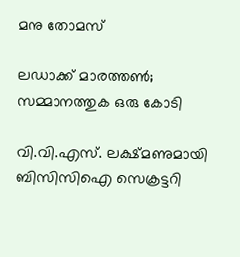മനു തോമസ്

ലഡാക്ക് മാരത്തൺ‌; സമ്മാനത്തുക ഒരു കോടി

വി.വി.എസ്. ലക്ഷ്മണുമായി ബിസിസിഐ സെക്രട്ടറി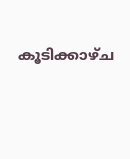കൂടിക്കാഴ്ച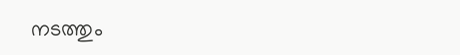നടത്തും